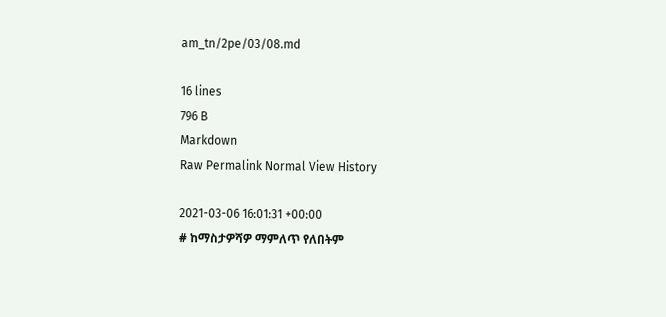am_tn/2pe/03/08.md

16 lines
796 B
Markdown
Raw Permalink Normal View History

2021-03-06 16:01:31 +00:00
# ከማስታዎሻዎ ማምለጥ የለበትም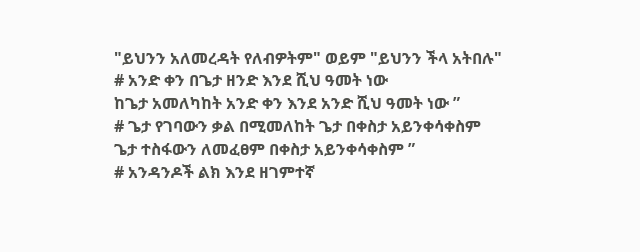"ይህንን አለመረዳት የለብዎትም" ወይም "ይህንን ችላ አትበሉ"
# አንድ ቀን በጌታ ዘንድ እንደ ሺህ ዓመት ነው
ከጌታ አመለካከት አንድ ቀን እንደ አንድ ሺህ ዓመት ነው ”
# ጌታ የገባውን ቃል በሚመለከት ጌታ በቀስታ አይንቀሳቀስም
ጌታ ተስፋውን ለመፈፀም በቀስታ አይንቀሳቀስም ”
# አንዳንዶች ልክ እንደ ዘገምተኛ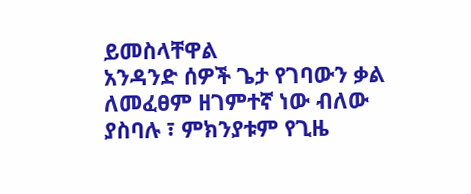ይመስላቸዋል
አንዳንድ ሰዎች ጌታ የገባውን ቃል ለመፈፀም ዘገምተኛ ነው ብለው ያስባሉ ፣ ምክንያቱም የጊዜ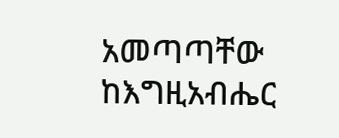አመጣጣቸው ከእግዚአብሔር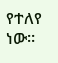የተለየ ነው።